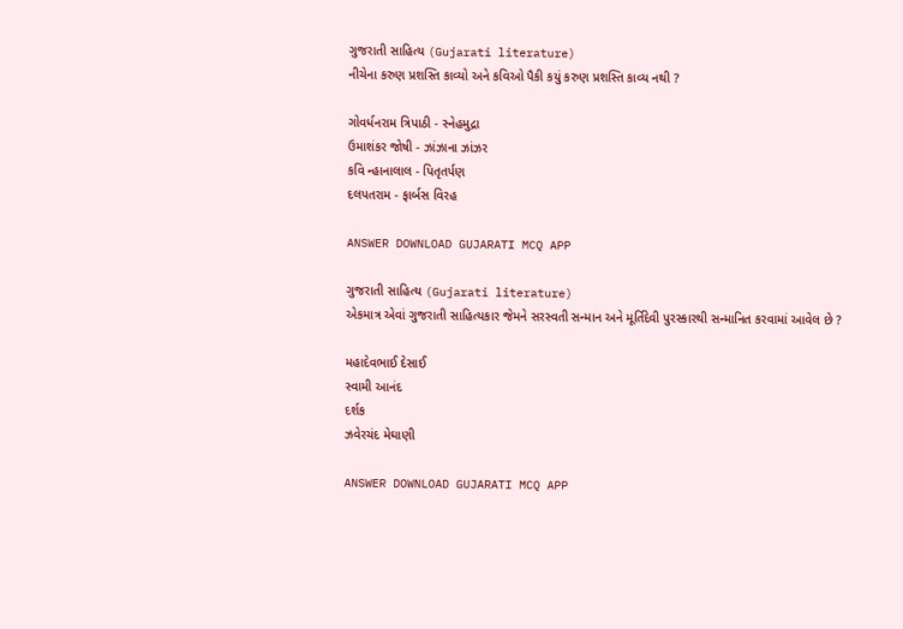ગુજરાતી સાહિત્ય (Gujarati literature)
નીચેના કરુણ પ્રશસ્તિ કાવ્યો અને કવિઓ પૈકી કયું કરુણ પ્રશસ્તિ કાવ્ય નથી ?

ગોવર્ધનરામ ત્રિપાઠી - સ્નેહમુદ્રા
ઉમાશંકર જોષી - ઝાંઝાના ઝાંઝર
કવિ ન્હાનાલાલ - પિતૃતર્પણ
દલપતરામ - ફાર્બસ વિરહ

ANSWER DOWNLOAD GUJARATI MCQ APP

ગુજરાતી સાહિત્ય (Gujarati literature)
એકમાત્ર એવાં ગુજરાતી સાહિત્યકાર જેમને સરસ્વતી સન્માન અને મૂર્તિદેવી પુરસ્કારથી સન્માનિત કરવામાં આવેલ છે ?

મહાદેવભાઈ દેસાઈ
સ્વામી આનંદ
દર્શક
ઝવેરચંદ મેઘાણી

ANSWER DOWNLOAD GUJARATI MCQ APP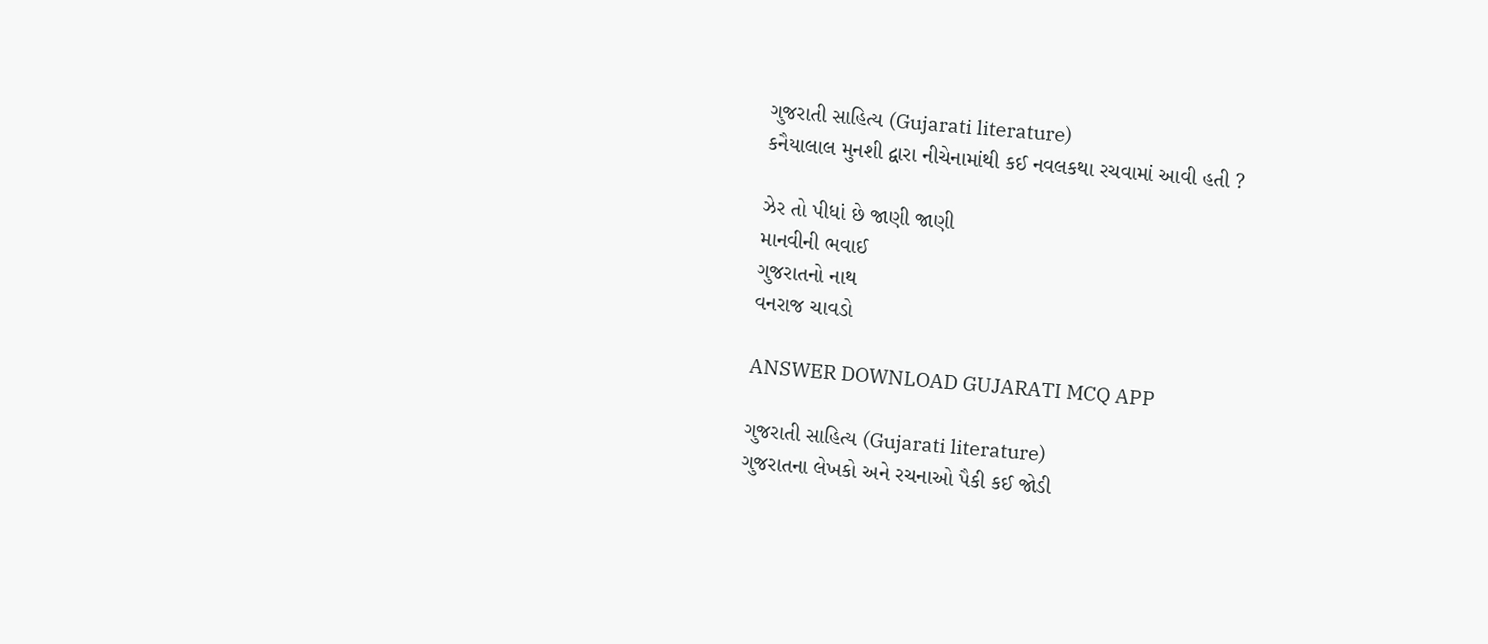ગુજરાતી સાહિત્ય (Gujarati literature)
કનૈયાલાલ મુનશી દ્વારા નીચેનામાંથી કઈ નવલકથા રચવામાં આવી હતી ?

ઝેર તો પીધાં છે જાણી જાણી
માનવીની ભવાઈ
ગુજરાતનો નાથ
વનરાજ ચાવડો

ANSWER DOWNLOAD GUJARATI MCQ APP

ગુજરાતી સાહિત્ય (Gujarati literature)
ગુજરાતના લેખકો અને રચનાઓ પૈકી કઈ જોડી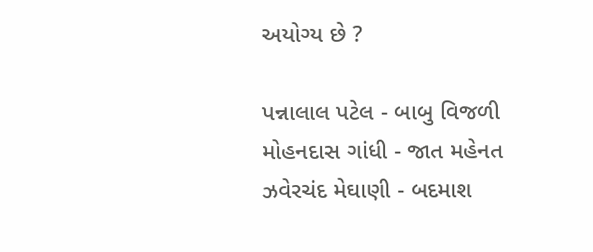અયોગ્ય છે ?

પન્નાલાલ પટેલ - બાબુ વિજળી
મોહનદાસ ગાંધી - જાત મહેનત
ઝવેરચંદ મેઘાણી - બદમાશ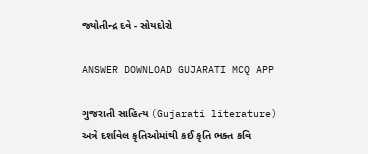જ્યોતીન્દ્ર દવે - સોયદોરો

ANSWER DOWNLOAD GUJARATI MCQ APP

ગુજરાતી સાહિત્ય (Gujarati literature)
અત્રે દર્શાવેલ કૃતિઓમાંથી કઈ કૃતિ ભક્ત કવિ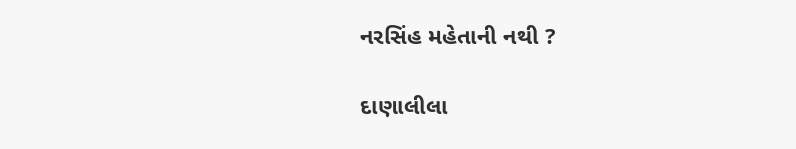નરસિંહ મહેતાની નથી ?

દાણાલીલા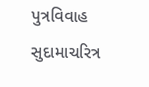પુત્રવિવાહ
સુદામાચરિત્ર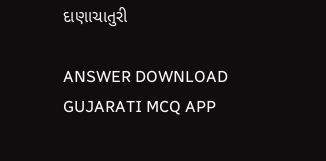દાણાચાતુરી

ANSWER DOWNLOAD GUJARATI MCQ APP